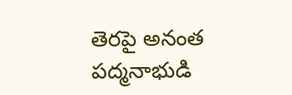తెరపై అనంత పద్మనాభుడి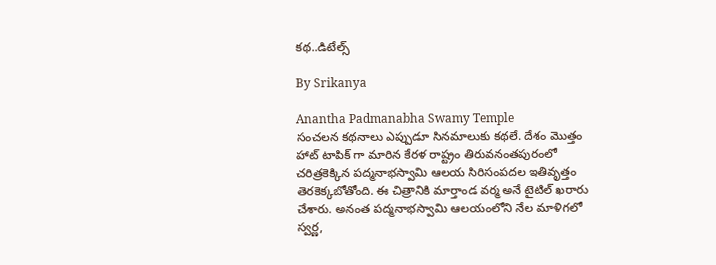కథ..డిటేల్స్

By Srikanya

Anantha Padmanabha Swamy Temple
సంచలన కథనాలు ఎప్పుడూ సినమాలుకు కథలే. దేశం మొత్తం హాట్ టాపిక్ గా మారిన కేరళ రాష్ట్రం తిరువనంతపురంలో చరిత్రకెక్కిన పద్మనాభస్వామి ఆలయ సిరిసంపదల ఇతివృత్తం తెరకెక్కబోతోంది. ఈ చిత్రానికి మార్తాండ వర్మ అనే టైటిల్ ఖరారు చేశారు. అనంత పద్మనాభస్వామి ఆలయంలోని నేల మాళిగలో స్వర్ణ,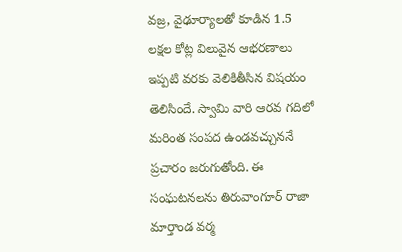వజ్ర, వైఢూర్యాలతో కూడిన 1.5 లక్షల కోట్ల విలువైన ఆభరణాలు ఇప్పటి వరకు వెలికితీసిన విషయం తెలిసిందే. స్వామి వారి ఆరవ గదిలో మరింత సంపద ఉండవచ్చుననే ప్రచారం జరుగుతోంది. ఈ సంఘటనలను తిరువాంగూర్ రాజా మార్తాండ వర్మ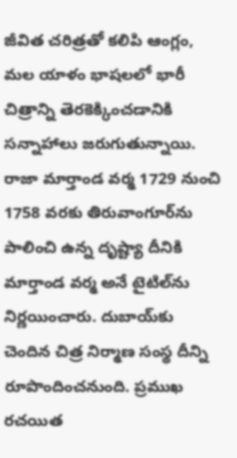జీవిత చరిత్రతో కలిపి ఆంగ్లం, మల యాళం భాషలలో భారీ చిత్రాన్ని తెరకెక్కించడానికి సన్నాహాలు జరుగుతున్నాయి. రాజా మార్తాండ వర్మ 1729 నుంచి 1758 వరకు తిరువాంగూర్‌ను పాలించి ఉన్న దృష్ట్యా దీనికి మార్తాండ వర్మ అనే టైటిల్‌ను నిర్ణయించారు. దుబాయ్‌కు చెందిన చిత్ర నిర్మాణ సంస్థ దీన్ని రూపొందించనుంది. ప్రముఖ రచయిత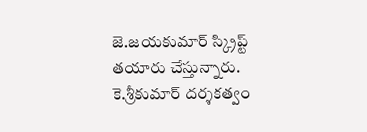జె.జయకుమార్ స్క్రిప్ట్ తయారు చేస్తున్నారు. కె.శ్రీకుమార్ దర్శకత్వం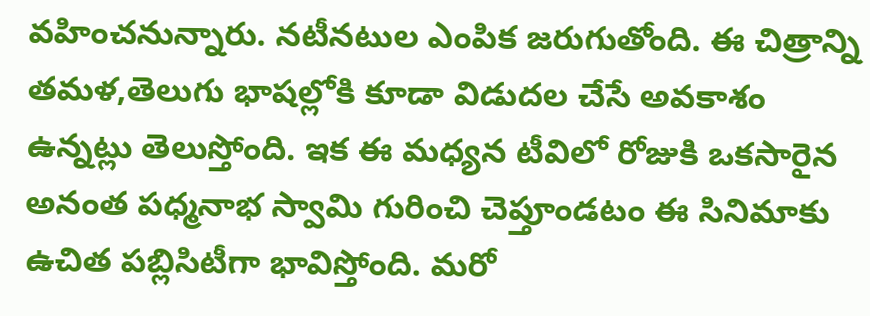వహించనున్నారు. నటీనటుల ఎంపిక జరుగుతోంది. ఈ చిత్రాన్ని తమళ,తెలుగు భాషల్లోకి కూడా విడుదల చేసే అవకాశం ఉన్నట్లు తెలుస్తోంది. ఇక ఈ మధ్యన టీవిలో రోజుకి ఒకసారైన అనంత పధ్మనాభ స్వామి గురించి చెప్తూండటం ఈ సినిమాకు ఉచిత పబ్లిసిటీగా భావిస్తోంది. మరో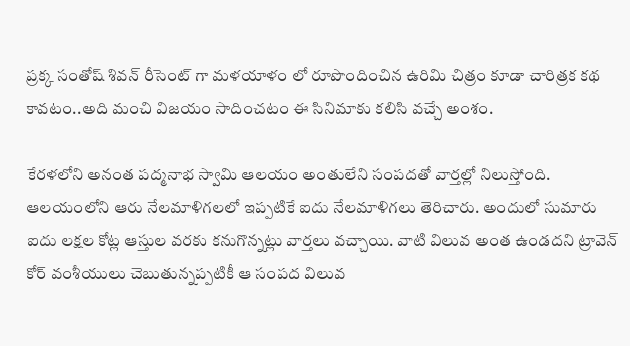ప్రక్క సంతోష్ శివన్ రీసెంట్ గా మళయాళం లో రూపొందించిన ఉరిమి చిత్రం కూడా చారిత్రక కథ కావటం..అది మంచి విజయం సాదించటం ఈ సినిమాకు కలిసి వచ్చే అంశం.

కేరళలోని అనంత పద్మనాభ స్వామి ఆలయం అంతులేని సంపదతో వార్తల్లో నిలుస్తోంది. ఆలయంలోని ఆరు నేలమాళిగలలో ఇప్పటికే ఐదు నేలమాళిగలు తెరిచారు. అందులో సుమారు ఐదు లక్షల కోట్ల ఆస్తుల వరకు కనుగొన్నట్లు వార్తలు వచ్చాయి. వాటి విలువ అంత ఉండదని ట్రావెన్ కోర్ వంశీయులు చెబుతున్నప్పటికీ ఆ సంపద విలువ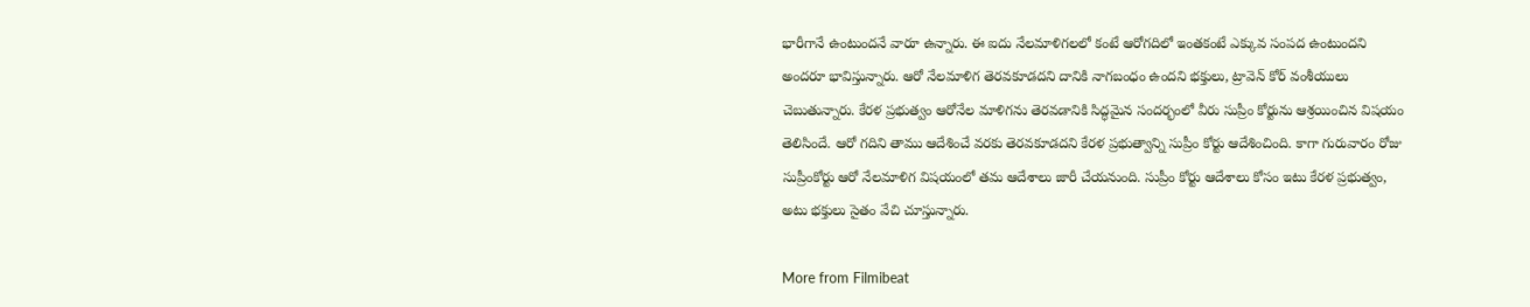భారీగానే ఉంటుందనే వారూ ఉన్నారు. ఈ ఐదు నేలమాళిగలలో కంటే ఆరోగదిలో ఇంతకంటే ఎక్కువ సంపద ఉంటుందని అందరూ భావిస్తున్నారు. ఆరో నేలమాళిగ తెరవకూడదని దానికి నాగబంధం ఉందని భక్తులు, ట్రావెన్ కోర్ వంశీయులు చెబుతున్నారు. కేరళ ప్రభుత్వం ఆరోనేల మాళిగను తెరవడానికి సిద్ధమైన సందర్భంలో వీరు సుప్రీం కోర్టును ఆశ్రయించిన విషయం తెలిసిందే. ఆరో గదిని తాము ఆదేశించే వరకు తెరవకూడదని కేరళ ప్రభుత్వాన్ని సుప్రీం కోర్టు ఆదేశించింది. కాగా గురువారం రోజు సుప్రీంకోర్టు ఆరో నేలమాళిగ విషయంలో తమ ఆదేశాలు జారీ చేయనుంది. సుప్రీం కోర్టు ఆదేశాలు కోసం ఇటు కేరళ ప్రభుత్వం, అటు భక్తులు సైతం వేచి చూస్తున్నారు.

More from Filmibeat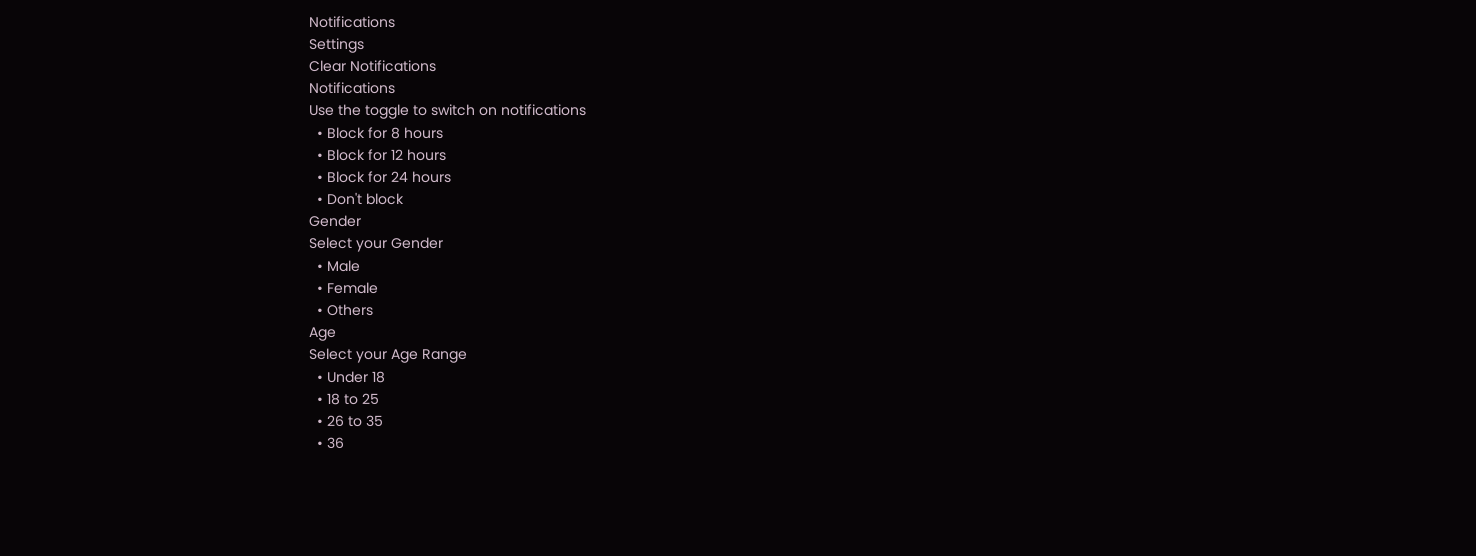Notifications
Settings
Clear Notifications
Notifications
Use the toggle to switch on notifications
  • Block for 8 hours
  • Block for 12 hours
  • Block for 24 hours
  • Don't block
Gender
Select your Gender
  • Male
  • Female
  • Others
Age
Select your Age Range
  • Under 18
  • 18 to 25
  • 26 to 35
  • 36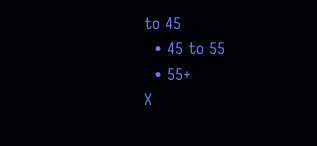to 45
  • 45 to 55
  • 55+
X